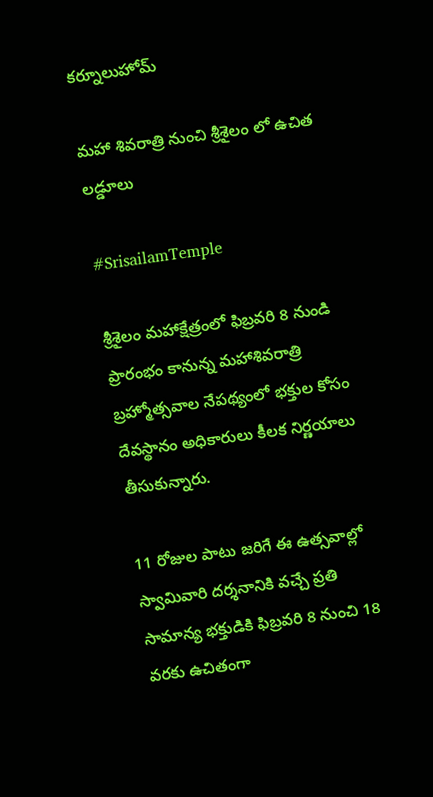కర్నూలుహోమ్

మహా శివరాత్రి నుంచి శ్రీశైలం లో ఉచిత లడ్డూలు

#SrisailamTemple

శ్రీశైలం మహాక్షేత్రంలో ఫిబ్రవరి 8 నుండి ప్రారంభం కానున్న మహాశివరాత్రి బ్రహ్మోత్సవాల నేపథ్యంలో భక్తుల కోసం దేవస్థానం అధికారులు కీలక నిర్ణయాలు తీసుకున్నారు.

11 రోజుల పాటు జరిగే ఈ ఉత్సవాల్లో స్వామివారి దర్శనానికి వచ్చే ప్రతి సామాన్య భక్తుడికి ఫిబ్రవరి 8 నుంచి 18 వరకు ఉచితంగా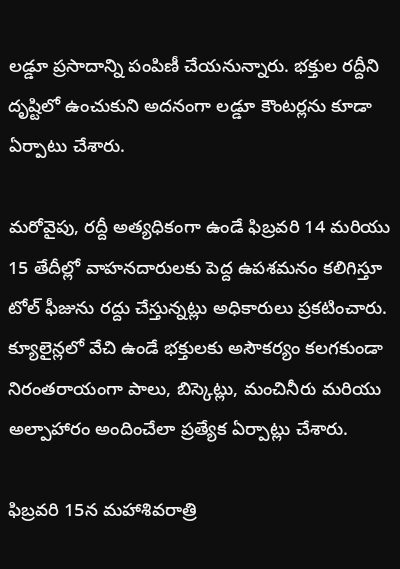లడ్డూ ప్రసాదాన్ని పంపిణీ చేయనున్నారు. భక్తుల రద్దీని దృష్టిలో ఉంచుకుని అదనంగా లడ్డూ కౌంటర్లను కూడా ఏర్పాటు చేశారు.

మరోవైపు, రద్దీ అత్యధికంగా ఉండే ఫిబ్రవరి 14 మరియు 15 తేదీల్లో వాహనదారులకు పెద్ద ఉపశమనం కలిగిస్తూ టోల్ ఫీజును రద్దు చేస్తున్నట్లు అధికారులు ప్రకటించారు. క్యూలైన్లలో వేచి ఉండే భక్తులకు అసౌకర్యం కలగకుండా నిరంతరాయంగా పాలు, బిస్కెట్లు, మంచినీరు మరియు అల్పాహారం అందించేలా ప్రత్యేక ఏర్పాట్లు చేశారు.

ఫిబ్రవరి 15న మహాశివరాత్రి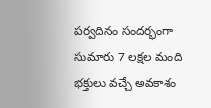పర్వదినం సందర్భంగా సుమారు 7 లక్షల మంది భక్తులు వచ్చే అవకాశం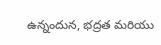ఉన్నందున, భద్రత మరియు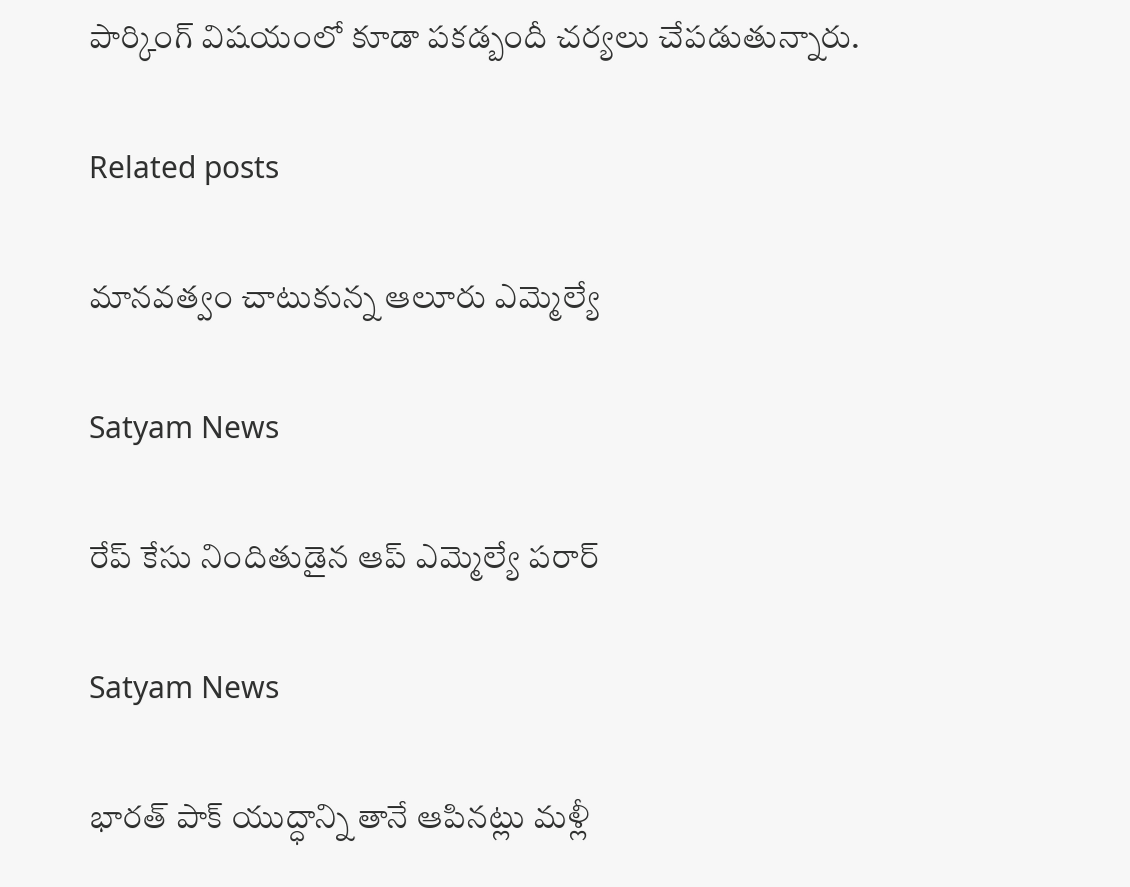పార్కింగ్ విషయంలో కూడా పకడ్బందీ చర్యలు చేపడుతున్నారు.

Related posts

మానవత్వం చాటుకున్న ఆలూరు ఎమ్మెల్యే

Satyam News

రేప్ కేసు నిందితుడైన ఆప్ ఎమ్మెల్యే పరార్

Satyam News

భారత్ పాక్ యుద్ధాన్ని తానే ఆపినట్లు మళ్లీ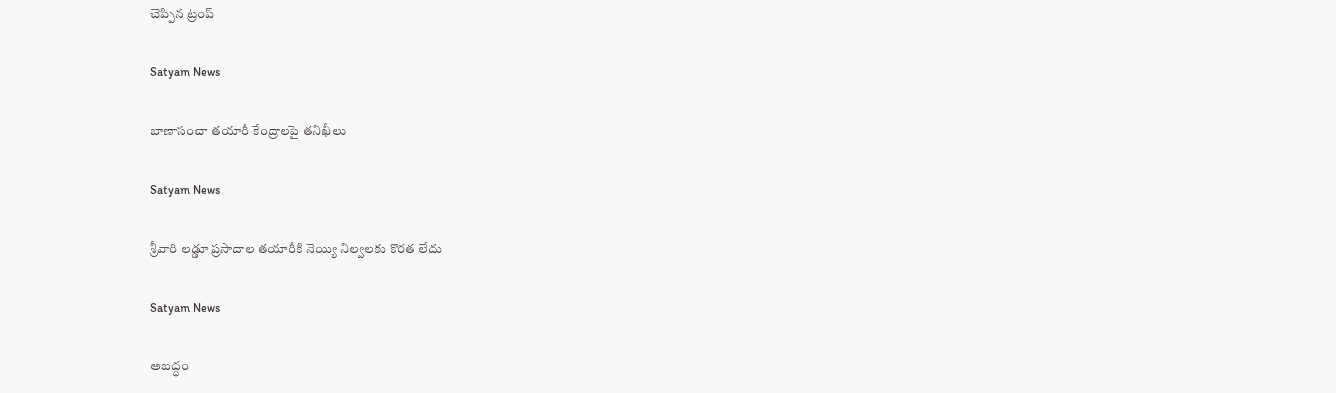చెప్పిన ట్రంప్

Satyam News

బాణాసంచా తయారీ కేంద్రాలపై తనిఖీలు

Satyam News

శ్రీవారి లడ్డూ ప్రసాదాల తయారీకి నెయ్యి నిల్వలకు కొరత లేదు

Satyam News

అబద్ధం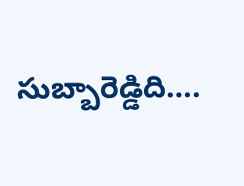సుబ్బారెడ్డిది….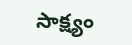సాక్ష్యం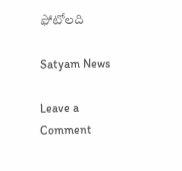ఫోటోలది

Satyam News

Leave a Comment